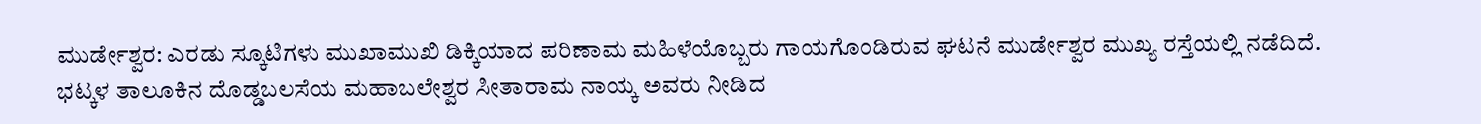ಮುರ್ಡೇಶ್ವರ: ಎರಡು ಸ್ಕೂಟಿಗಳು ಮುಖಾಮುಖಿ ಡಿಕ್ಕಿಯಾದ ಪರಿಣಾಮ ಮಹಿಳೆಯೊಬ್ಬರು ಗಾಯಗೊಂಡಿರುವ ಘಟನೆ ಮುರ್ಡೇಶ್ವರ ಮುಖ್ಯ ರಸ್ತೆಯಲ್ಲಿ ನಡೆದಿದೆ.
ಭಟ್ಕಳ ತಾಲೂಕಿನ ದೊಡ್ಡಬಲಸೆಯ ಮಹಾಬಲೇಶ್ವರ ಸೀತಾರಾಮ ನಾಯ್ಕ ಅವರು ನೀಡಿದ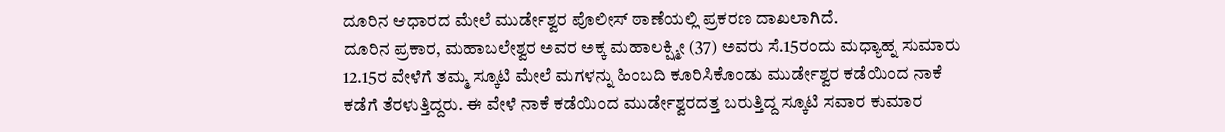ದೂರಿನ ಆಧಾರದ ಮೇಲೆ ಮುರ್ಡೇಶ್ವರ ಪೊಲೀಸ್ ಠಾಣೆಯಲ್ಲಿ ಪ್ರಕರಣ ದಾಖಲಾಗಿದೆ.
ದೂರಿನ ಪ್ರಕಾರ, ಮಹಾಬಲೇಶ್ವರ ಅವರ ಅಕ್ಕ ಮಹಾಲಕ್ಷ್ಮೀ (37) ಅವರು ಸೆ.15ರಂದು ಮಧ್ಯಾಹ್ನ ಸುಮಾರು 12.15ರ ವೇಳೆಗೆ ತಮ್ಮ ಸ್ಕೂಟಿ ಮೇಲೆ ಮಗಳನ್ನು ಹಿಂಬದಿ ಕೂರಿಸಿಕೊಂಡು ಮುರ್ಡೇಶ್ವರ ಕಡೆಯಿಂದ ನಾಕೆ ಕಡೆಗೆ ತೆರಳುತ್ತಿದ್ದರು. ಈ ವೇಳೆ ನಾಕೆ ಕಡೆಯಿಂದ ಮುರ್ಡೇಶ್ವರದತ್ತ ಬರುತ್ತಿದ್ದ ಸ್ಕೂಟಿ ಸವಾರ ಕುಮಾರ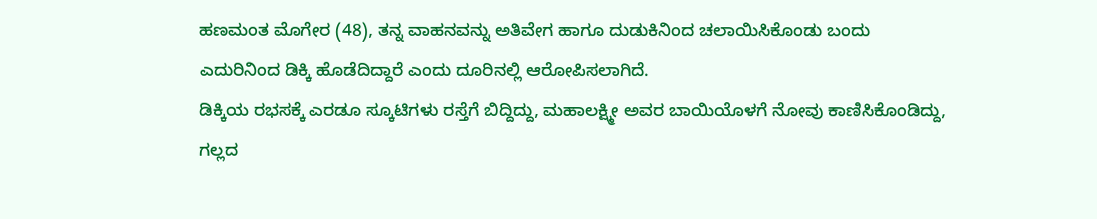ಹಣಮಂತ ಮೊಗೇರ (48), ತನ್ನ ವಾಹನವನ್ನು ಅತಿವೇಗ ಹಾಗೂ ದುಡುಕಿನಿಂದ ಚಲಾಯಿಸಿಕೊಂಡು ಬಂದು ಎದುರಿನಿಂದ ಡಿಕ್ಕಿ ಹೊಡೆದಿದ್ದಾರೆ ಎಂದು ದೂರಿನಲ್ಲಿ ಆರೋಪಿಸಲಾಗಿದೆ.
ಡಿಕ್ಕಿಯ ರಭಸಕ್ಕೆ ಎರಡೂ ಸ್ಕೂಟಿಗಳು ರಸ್ತೆಗೆ ಬಿದ್ದಿದ್ದು, ಮಹಾಲಕ್ಷ್ಮೀ ಅವರ ಬಾಯಿಯೊಳಗೆ ನೋವು ಕಾಣಿಸಿಕೊಂಡಿದ್ದು, ಗಲ್ಲದ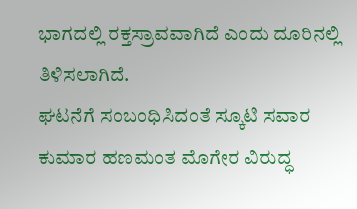ಭಾಗದಲ್ಲಿ ರಕ್ತಸ್ರಾವವಾಗಿದೆ ಎಂದು ದೂರಿನಲ್ಲಿ ತಿಳಿಸಲಾಗಿದೆ.
ಘಟನೆಗೆ ಸಂಬಂಧಿಸಿದಂತೆ ಸ್ಕೂಟಿ ಸವಾರ ಕುಮಾರ ಹಣಮಂತ ಮೊಗೇರ ವಿರುದ್ಧ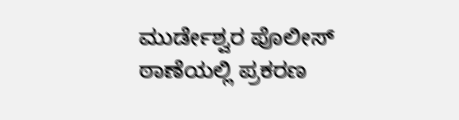ಮುರ್ಡೇಶ್ವರ ಪೊಲೀಸ್ ಠಾಣೆಯಲ್ಲಿ ಪ್ರಕರಣ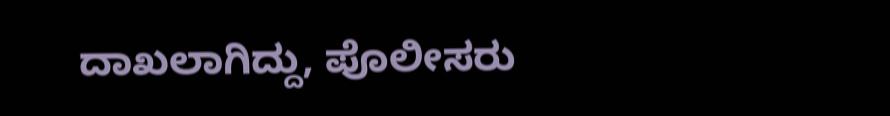ದಾಖಲಾಗಿದ್ದು, ಪೊಲೀಸರು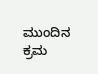ಮುಂದಿನ ಕ್ರಮ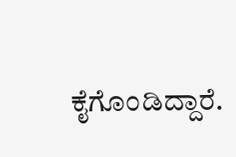ಕೈಗೊಂಡಿದ್ದಾರೆ.